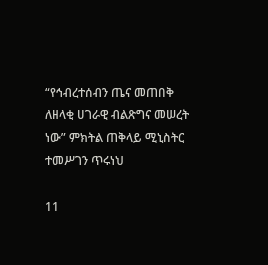“የኅብረተሰብን ጤና መጠበቅ ለዘላቂ ሀገራዊ ብልጽግና መሠረት ነው” ምክትል ጠቅላይ ሚኒስትር ተመሥገን ጥሩነህ

11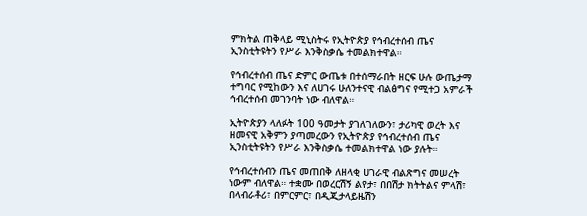ምክትል ጠቅላይ ሚኒስትሩ የኢትዮጵያ የኅብረተሰብ ጤና ኢንስቲትዩትን የሥራ እንቅስቃሴ ተመልክተዋል።

የኅብረተሰብ ጤና ድምር ውጤቱ በተሰማራበት ዘርፍ ሁሉ ውጤታማ ተግባር የሚከውን እና ለሀገሩ ሁለንተናዊ ብልፅግና የሚተጋ አምራች ኅብረተሰብ መገንባት ነው ብለዋል።

ኢትዮጵያን ላለፉት 100 ዓመታት ያገለገለውን፣ ታሪካዊ ወረት እና ዘመናዊ አቅምን ያጣመረውን የኢትዮጵያ የኅብረተሰብ ጤና ኢንስቲትዩትን የሥራ እንቅስቃሴ ተመልክተዋል ነው ያሉት።

የኅብረተሰብን ጤና መጠበቅ ለዘላቂ ሀገራዊ ብልጽግና መሠረት ነውም ብለዋል። ተቋሙ በወረርሽኝ ልየታ፣ በበሽታ ክትትልና ምላሽ፣ በላብራቶሪ፣ በምርምር፣ በዲጂታላይዜሽን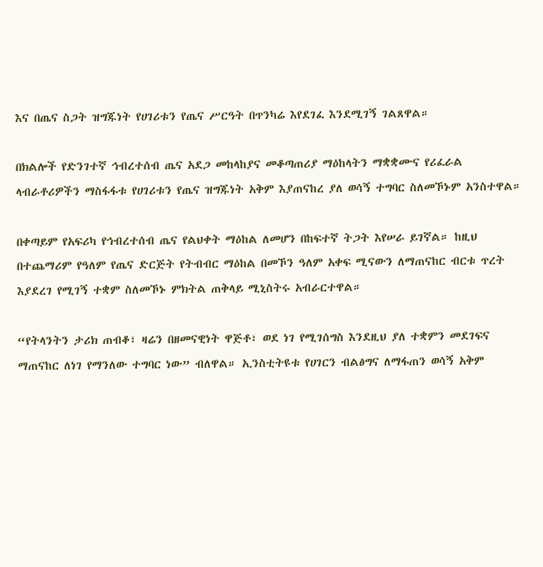እና በጤና ስጋት ዝግጁነት የሀገሪቱን የጤና ሥርዓት በጥንካሬ እየደገፈ እንደሚገኝ ገልጸዋል።

በክልሎች የድንገተኛ ኅብረተሰብ ጤና አደጋ መከላከያና መቆጣጠሪያ ማዕከላትን ማቋቋሙና የሪፈራል ላብራቶሪዎችን ማስፋፋቱ የሀገሪቱን የጤና ዝግጁነት አቅም እያጠናከረ ያለ ወሳኝ ተግባር ስለመኾኑም አንስተዋል።

በቀጣይም የአፍሪካ የኅብረተሰብ ጤና የልህቀት ማዕከል ለመሆን በከፍተኛ ትጋት እየሠራ ይገኛል። ከዚህ በተጨማሪም የዓለም የጤና ድርጅት የትብብር ማዕከል በመኾን ዓለም አቀፍ ሚናውን ለማጠናከር ብርቱ ጥረት እያደረገ የሚገኝ ተቋም ስለመኾኑ ምክትል ጠቅላይ ሚኒስትሩ አብራርተዋል።

“የትላንትን ታሪክ ጠብቆ፣ ዛሬን በዘመናዊነት ዋጅቶ፣ ወደ ነገ የሚገሰግስ እንደዚህ ያለ ተቋምን መደገፍና ማጠናከር ለነገ የማንለው ተግባር ነው” ብለዋል። ኢንስቲትዩቱ የሀገርን ብልፅግና ለማፋጠን ወሳኝ አቅም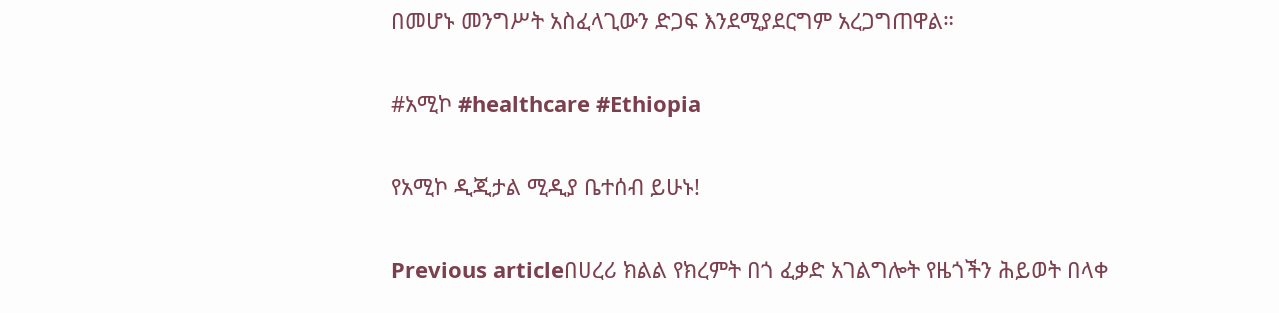በመሆኑ መንግሥት አስፈላጊውን ድጋፍ እንደሚያደርግም አረጋግጠዋል።

#አሚኮ #healthcare #Ethiopia

የአሚኮ ዲጂታል ሚዲያ ቤተሰብ ይሁኑ!

Previous articleበሀረሪ ክልል የክረምት በጎ ፈቃድ አገልግሎት የዜጎችን ሕይወት በላቀ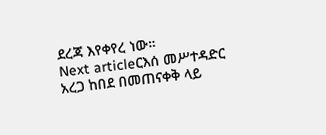ደረጃ እየቀየረ ነው።
Next articleርእሰ መሥተዳድር አረጋ ከበደ በመጠናቀቅ ላይ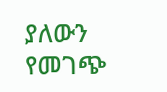ያለውን የመገጭ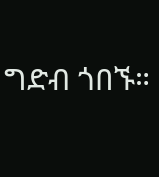ግድብ ጎበኙ።